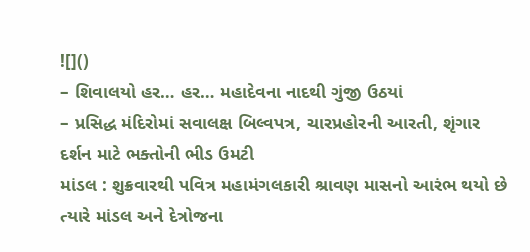![]()
– શિવાલયો હર… હર… મહાદેવના નાદથી ગુંજી ઉઠયાં
– પ્રસિદ્ધ મંદિરોમાં સવાલક્ષ બિલ્વપત્ર, ચારપ્રહોરની આરતી, શૃંગાર દર્શન માટે ભક્તોની ભીડ ઉમટી
માંડલ : શુક્રવારથી પવિત્ર મહામંગલકારી શ્રાવણ માસનો આરંભ થયો છે ત્યારે માંડલ અને દેત્રોજના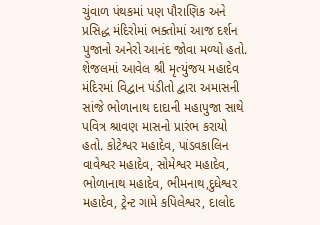ચુંવાળ પંથકમાં પણ પૌરાણિક અને પ્રસિદ્ધ મંદિરોમાં ભક્તોમાં આજ દર્શન પુજાનો અનેરો આનંદ જોવા મળ્યો હતો.
શેજલમાં આવેલ શ્રી મૃત્યુંજય મહાદેવ મંદિરમાં વિદ્વાન પંડીતો દ્વારા અમાસની સાંજે ભોળાનાથ દાદાની મહાપુજા સાથે પવિત્ર શ્રાવણ માસનો પ્રારંભ કરાયો હતો. કોટેશ્વર મહાદેવ, પાંડવકાલિન વાવેશ્વર મહાદેવ, સોમેશ્વર મહાદેવ, ભોળાનાથ મહાદેવ, ભીમનાથ,દુધેશ્વર મહાદેવ, ટ્રેન્ટ ગામે કપિલેશ્વર, દાલોદ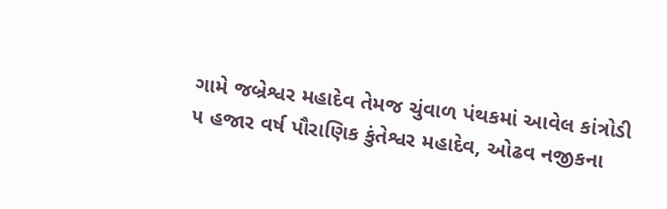ગામે જબ્રેશ્વર મહાદેવ તેમજ ચુંવાળ પંથકમાં આવેલ કાંત્રોડી ૫ હજાર વર્ષ પૌરાણિક કુંતેશ્વર મહાદેવ, ઓઢવ નજીકના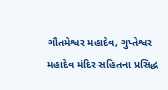ગૌતમેશ્વર મહાદેવ, ગુપ્તેશ્વર મહાદેવ મંદિર સહિતના પ્રસિદ્ધ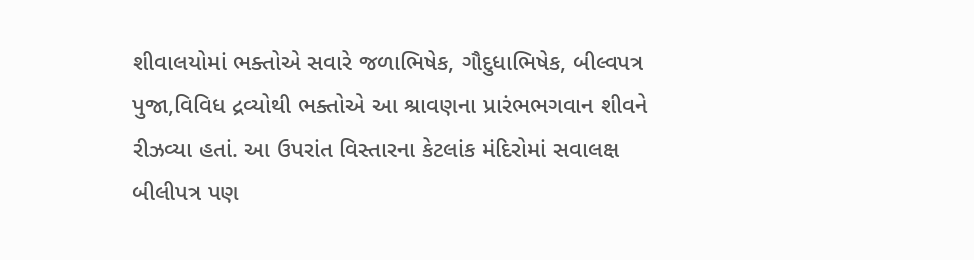શીવાલયોમાં ભક્તોએ સવારે જળાભિષેક, ગૌદુધાભિષેક, બીલ્વપત્ર પુજા,વિવિધ દ્રવ્યોથી ભક્તોએ આ શ્રાવણના પ્રારંભભગવાન શીવને રીઝવ્યા હતાં. આ ઉપરાંત વિસ્તારના કેટલાંક મંદિરોમાં સવાલક્ષ બીલીપત્ર પણ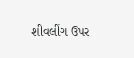શીવલીંગ ઉપર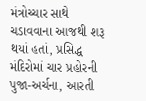મંત્રોચ્ચાર સાથે ચડાવવાના આજથી શરૂ થયાં હતાં, પ્રસિદ્ધ મંદિરોમાં ચાર પ્રહોરની પુજા-અર્ચના, આરતી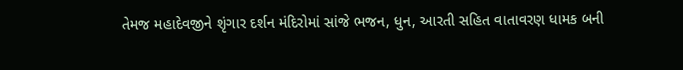તેમજ મહાદેવજીને શૃંગાર દર્શન મંદિરોમાં સાંજે ભજન, ધુન, આરતી સહિત વાતાવરણ ધામક બની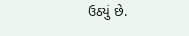ઉઠયું છે.